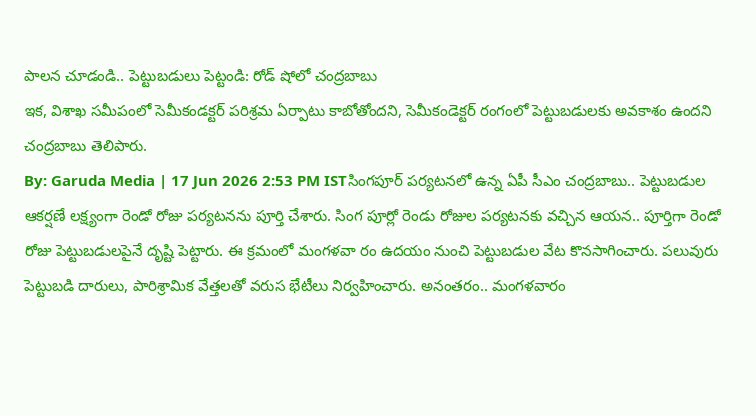పాలన చూడండి.. పెట్టుబడులు పెట్టండి: రోడ్ షోలో చంద్రబాబు
ఇక, విశాఖ సమీపంలో సెమీకండక్టర్ పరిశ్రమ ఏర్పాటు కాబోతోందని, సెమీకండెక్టర్ రంగంలో పెట్టుబడులకు అవకాశం ఉందని చంద్రబాబు తెలిపారు.
By: Garuda Media | 17 Jun 2026 2:53 PM ISTసింగపూర్ పర్యటనలో ఉన్న ఏపీ సీఎం చంద్రబాబు.. పెట్టుబడుల ఆకర్షణే లక్ష్యంగా రెండో రోజు పర్యటనను పూర్తి చేశారు. సింగ పూర్లో రెండు రోజుల పర్యటనకు వచ్చిన ఆయన.. పూర్తిగా రెండో రోజు పెట్టుబడులపైనే దృష్టి పెట్టారు. ఈ క్రమంలో మంగళవా రం ఉదయం నుంచి పెట్టుబడుల వేట కొనసాగించారు. పలువురు పెట్టుబడి దారులు, పారిశ్రామిక వేత్తలతో వరుస భేటీలు నిర్వహించారు. అనంతరం.. మంగళవారం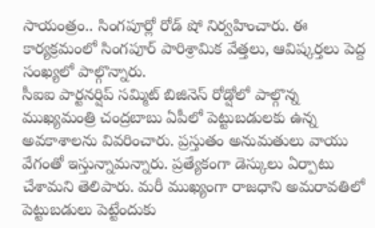సాయంత్రం.. సింగపూర్లో రోడ్ షో నిర్వహించారు. ఈ కార్యక్రమంలో సింగపూర్ పారిశ్రామిక వేత్తలు, ఆవిష్కర్తలు పెద్ద సంఖ్యలో పాల్గొన్నారు.
సీఐఐ పార్టనర్షిప్ సమ్మిట్ బిజినెస్ రోడ్షోలో పాల్గొన్న ముఖ్యమంత్రి చంద్రబాబు ఏపీలో పెట్టుబడులకు ఉన్న అవకాశాలను వివరించారు. ప్రస్తుతం అనుమతులు వాయు వేగంతో ఇస్తున్నామన్నారు. ప్రత్యేకంగా డెస్కులు ఏర్పాటు చేశామని తెలిపారు. మరీ ముఖ్యంగా రాజధాని అమరావతిలో పెట్టుబడులు పెట్టేందుకు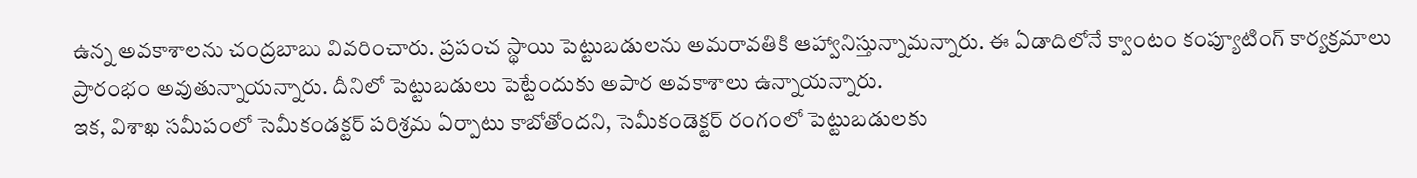ఉన్న అవకాశాలను చంద్రబాబు వివరించారు. ప్రపంచ స్థాయి పెట్టుబడులను అమరావతికి ఆహ్వానిస్తున్నామన్నారు. ఈ ఏడాదిలోనే క్వాంటం కంప్యూటింగ్ కార్యక్రమాలు ప్రారంభం అవుతున్నాయన్నారు. దీనిలో పెట్టుబడులు పెట్టేందుకు అపార అవకాశాలు ఉన్నాయన్నారు.
ఇక, విశాఖ సమీపంలో సెమీకండక్టర్ పరిశ్రమ ఏర్పాటు కాబోతోందని, సెమీకండెక్టర్ రంగంలో పెట్టుబడులకు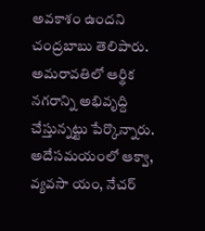అవకాశం ఉందని చంద్రబాబు తెలిపారు. అమరావతిలో ఆర్థిక నగరాన్ని అభివృద్ది చేస్తున్నట్టు పేర్కొన్నారు. అదేసమయంలో ఆక్వా, వ్యవసా యం, నేచర్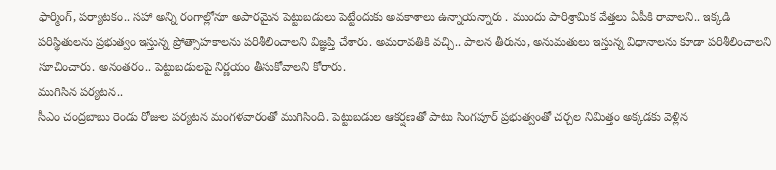ఫార్మింగ్, పర్యాటకం.. సహా అన్ని రంగాల్లోనూ అపారమైన పెట్టుబడులు పెట్టేందుకు అవకాశాలు ఉన్నాయన్నారు . ముందు పారిశ్రామిక వేత్తలు ఏపీకి రావాలని.. ఇక్కడి పరిస్థితులను ప్రభుత్వం ఇస్తున్న ప్రోత్సాహకాలను పరిశీలించాలని విజ్ఞప్తి చేశారు. అమరావతికి వచ్చి.. పాలన తీరును, అనుమతులు ఇస్తున్న విధానాలను కూడా పరిశీలించాలని సూచించారు. అనంతరం.. పెట్టుబడులపై నిర్ణయం తీసుకోవాలని కోరారు.
ముగిసిన పర్యటన..
సీఎం చంద్రబాబు రెండు రోజుల పర్యటన మంగళవారంతో ముగిసింది. పెట్టుబడుల ఆకర్షణతో పాటు సింగపూర్ ప్రభుత్వంతో చర్చల నిమిత్తం అక్కడకు వెళ్లిన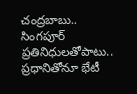చంద్రబాబు.. సింగపూర్ ప్రతినిధులతోపాటు.. ప్రధానితోనూ భేటీ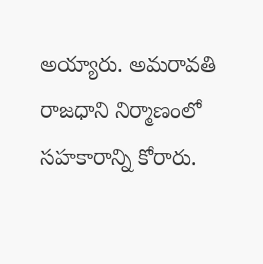అయ్యారు. అమరావతి రాజధాని నిర్మాణంలో సహకారాన్ని కోరారు.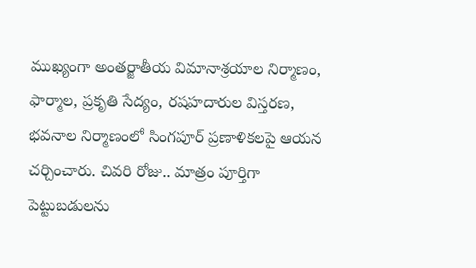ముఖ్యంగా అంతర్జాతీయ విమానాశ్రయాల నిర్మాణం, ఫార్మాల, ప్రకృతి సేద్యం, రషహదారుల విస్తరణ, భవనాల నిర్మాణంలో సింగపూర్ ప్రణాళికలపై ఆయన చర్చించారు. చివరి రోజు.. మాత్రం పూర్తిగా పెట్టుబడులను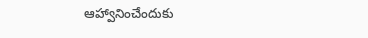ఆహ్వానించేందుకు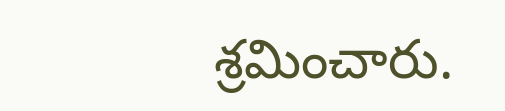శ్రమించారు.